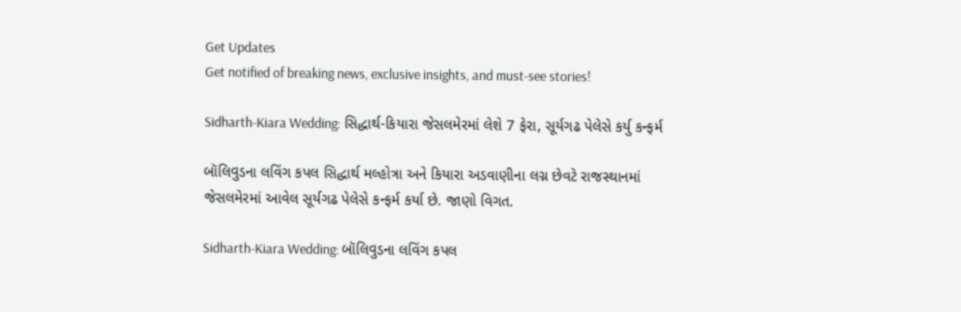Get Updates
Get notified of breaking news, exclusive insights, and must-see stories!

Sidharth-Kiara Wedding: સિદ્ધાર્થ-કિયારા જેસલમેરમાં લેશે 7 ફેરા, સૂર્યગઢ પેલેસે કર્યુ કન્ફર્મ

બૉલિવુડના લવિંગ કપલ સિદ્ધાર્થ મલ્હોત્રા અને કિયારા અડવાણીના લગ્ન છેવટે રાજસ્થાનમાં જેસલમેરમાં આવેલ સૂર્યગઢ પેલેસે કન્ફર્મ કર્યા છે. જાણો વિગત.

Sidharth-Kiara Wedding: બૉલિવુડના લવિંગ કપલ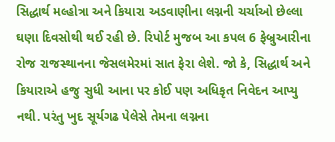સિદ્ધાર્થ મલ્હોત્રા અને કિયારા અડવાણીના લગ્નની ચર્ચાઓ છેલ્લા ઘણા દિવસોથી થઈ રહી છે. રિપોર્ટ મુજબ આ કપલ 6 ફેબ્રુઆરીના રોજ રાજસ્થાનના જેસલમેરમાં સાત ફેરા લેશે. જો કે, સિદ્ધાર્થ અને કિયારાએ હજુ સુધી આના પર કોઈ પણ અધિકૃત નિવેદન આપ્યુ નથી. પરંતુ ખુદ સૂર્યગઢ પેલેસે તેમના લગ્નના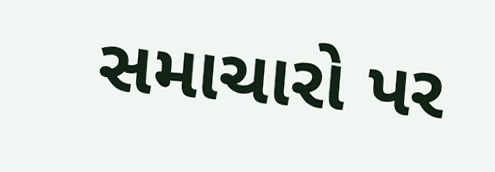સમાચારો પર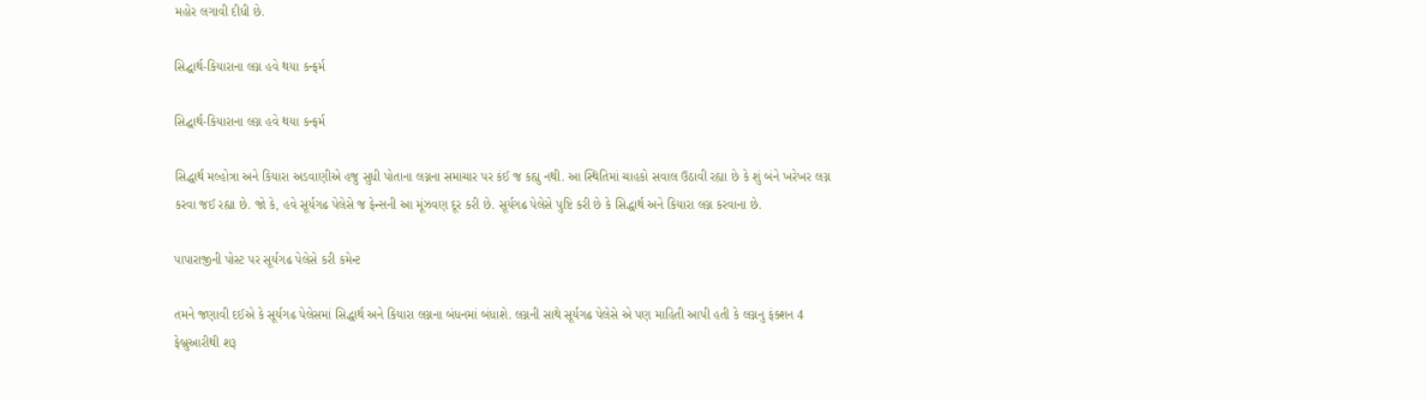મહોર લગાવી દીધી છે.

સિદ્ઘાર્થ-કિયારાના લગ્ન હવે થયા કન્ફર્મ

સિદ્ઘાર્થ-કિયારાના લગ્ન હવે થયા કન્ફર્મ

સિદ્ધાર્થ મલ્હોત્રા અને કિયારા અડવાણીએ હજુ સુધી પોતાના લગ્નના સમાચાર પર કંઈ જ કહ્યુ નથી. આ સ્થિતિમાં ચાહકો સવાલ ઉઠાવી રહ્યા છે કે શું બંને ખરેખર લગ્ન કરવા જઈ રહ્યા છે. જો કે, હવે સૂર્યગઢ પેલેસે જ ફેન્સની આ મૂંઝવણ દૂર કરી છે. સૂર્યગઢ પેલેસે પુષ્ટિ કરી છે કે સિદ્ધાર્થ અને કિયારા લગ્ન કરવાના છે.

પાપારાજીની પોસ્ટ પર સૂર્યગઢ પેલેસે કરી કમેન્ટ

તમને જણાવી દઈએ કે સૂર્યગઢ પેલેસમાં સિદ્ધાર્થ અને કિયારા લગ્નના બંધનમાં બંધાશે. લગ્નની સાથે સૂર્યગઢ પેલેસે એ પણ માહિતી આપી હતી કે લગ્નનુ ફંક્શન 4 ફેબ્રુઆરીથી શરૂ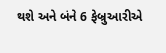થશે અને બંને 6 ફેબ્રુઆરીએ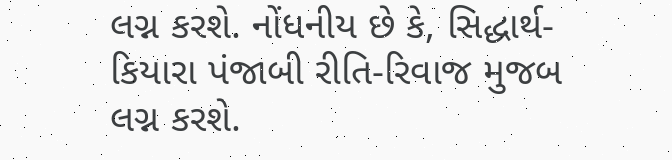લગ્ન કરશે. નોંધનીય છે કે, સિદ્ધાર્થ-કિયારા પંજાબી રીતિ-રિવાજ મુજબ લગ્ન કરશે.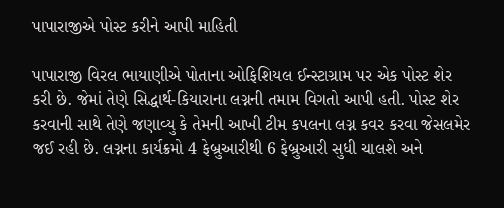પાપારાજીએ પોસ્ટ કરીને આપી માહિતી

પાપારાજી વિરલ ભાયાણીએ પોતાના ઓફિશિયલ ઈન્સ્ટાગ્રામ પર એક પોસ્ટ શેર કરી છે. જેમાં તેણે સિદ્ધાર્થ-કિયારાના લગ્નની તમામ વિગતો આપી હતી. પોસ્ટ શેર કરવાની સાથે તેણે જણાવ્યુ કે તેમની આખી ટીમ કપલના લગ્ન કવર કરવા જેસલમેર જઈ રહી છે. લગ્નના કાર્યક્રમો 4 ફેબ્રુઆરીથી 6 ફેબ્રુઆરી સુધી ચાલશે અને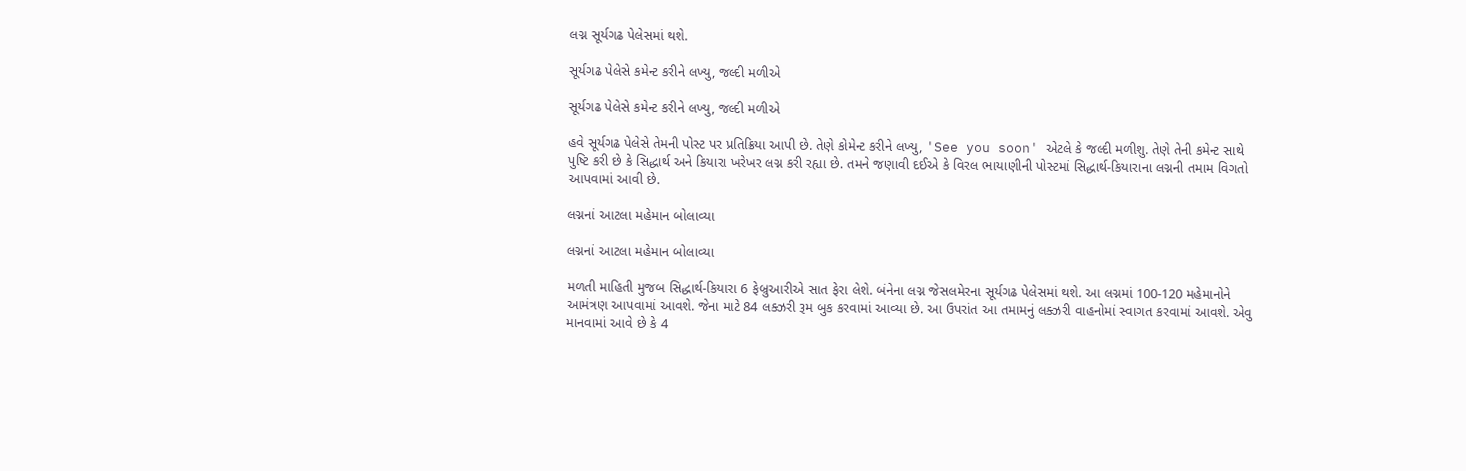લગ્ન સૂર્યગઢ પેલેસમાં થશે.

સૂર્યગઢ પેલેસે કમેન્ટ કરીને લખ્યુ, જલ્દી મળીએ

સૂર્યગઢ પેલેસે કમેન્ટ કરીને લખ્યુ, જલ્દી મળીએ

હવે સૂર્યગઢ પેલેસે તેમની પોસ્ટ પર પ્રતિક્રિયા આપી છે. તેણે કોમેન્ટ કરીને લખ્યુ, 'See you soon' એટલે કે જલ્દી મળીશુ. તેણે તેની કમેન્ટ સાથે પુષ્ટિ કરી છે કે સિદ્ધાર્થ અને કિયારા ખરેખર લગ્ન કરી રહ્યા છે. તમને જણાવી દઈએ કે વિરલ ભાયાણીની પોસ્ટમાં સિદ્ધાર્થ-કિયારાના લગ્નની તમામ વિગતો આપવામાં આવી છે.

લગ્નનાં આટલા મહેમાન બોલાવ્યા

લગ્નનાં આટલા મહેમાન બોલાવ્યા

મળતી માહિતી મુજબ સિદ્ધાર્થ-કિયારા 6 ફેબ્રુઆરીએ સાત ફેરા લેશે. બંનેના લગ્ન જેસલમેરના સૂર્યગઢ પેલેસમાં થશે. આ લગ્નમાં 100-120 મહેમાનોને આમંત્રણ આપવામાં આવશે. જેના માટે 84 લક્ઝરી રૂમ બુક કરવામાં આવ્યા છે. આ ઉપરાંત આ તમામનું લક્ઝરી વાહનોમાં સ્વાગત કરવામાં આવશે. એવુ માનવામાં આવે છે કે 4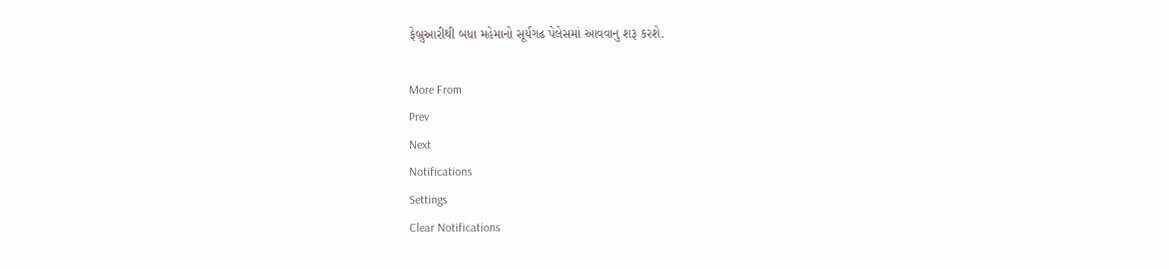ફેબ્રુઆરીથી બધા મહેમાનો સૂર્યગઢ પેલેસમાં આવવાનુ શરૂ કરશે.

More From
Prev
Next
Notifications
Settings
Clear Notifications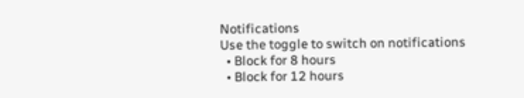Notifications
Use the toggle to switch on notifications
  • Block for 8 hours
  • Block for 12 hours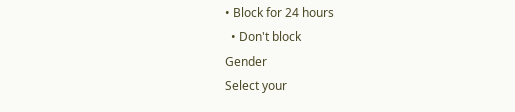• Block for 24 hours
  • Don't block
Gender
Select your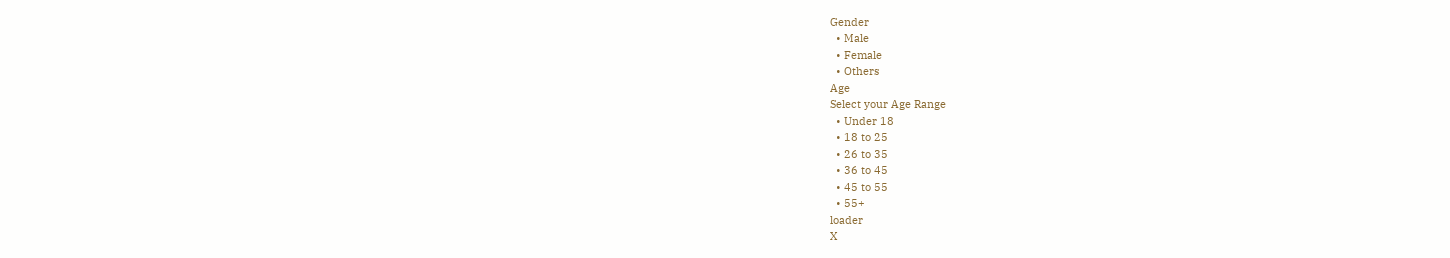Gender
  • Male
  • Female
  • Others
Age
Select your Age Range
  • Under 18
  • 18 to 25
  • 26 to 35
  • 36 to 45
  • 45 to 55
  • 55+
loader
X